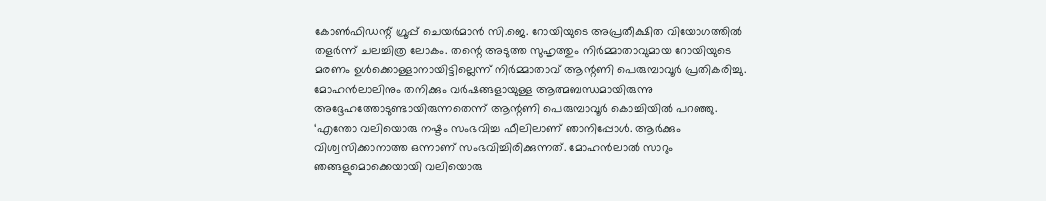കോൺഫിഡന്റ് ഗ്രൂപ്പ് ചെയർമാൻ സി.ജെ. റോയിയുടെ അപ്രതീക്ഷിത വിയോഗത്തിൽ തളർന്ന് ചലച്ചിത്ര ലോകം. തന്റെ അടുത്ത സുഹൃത്തും നിർമ്മാതാവുമായ റോയിയുടെ മരണം ഉൾക്കൊള്ളാനായിട്ടില്ലെന്ന് നിർമ്മാതാവ് ആന്റണി പെരുമ്പാവൂർ പ്രതികരിച്ചു. മോഹൻലാലിനും തനിക്കും വർഷങ്ങളായുള്ള ആത്മബന്ധമായിരുന്നു അദ്ദേഹത്തോടുണ്ടായിരുന്നതെന്ന് ആന്റണി പെരുമ്പാവൂർ കൊച്ചിയിൽ പറഞ്ഞു.
‘എന്തോ വലിയൊരു നഷ്ടം സംഭവിച്ച ഫീലിലാണ് ഞാനിപ്പോൾ. ആർക്കും വിശ്വസിക്കാനാത്ത ഒന്നാണ് സംഭവിച്ചിരിക്കുന്നത്. മോഹൻലാൽ സാറും ഞങ്ങളുമൊക്കെയായി വലിയൊരു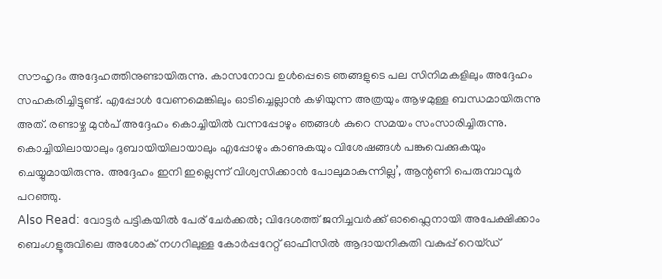സൗഹൃദം അദ്ദേഹത്തിനുണ്ടായിരുന്നു. കാസനോവ ഉൾപ്പെടെ ഞങ്ങളുടെ പല സിനിമകളിലും അദ്ദേഹം സഹകരിച്ചിട്ടുണ്ട്. എപ്പോൾ വേണമെങ്കിലും ഓടിച്ചെല്ലാൻ കഴിയുന്ന അത്രയും ആഴമുള്ള ബന്ധമായിരുന്നു അത്. രണ്ടാഴ്ച മുൻപ് അദ്ദേഹം കൊച്ചിയിൽ വന്നപ്പോഴും ഞങ്ങൾ കുറെ സമയം സംസാരിച്ചിരുന്നു. കൊച്ചിയിലായാലും ദുബായിയിലായാലും എപ്പോഴും കാണുകയും വിശേഷങ്ങൾ പങ്കുവെക്കുകയും ചെയ്യുമായിരുന്നു. അദ്ദേഹം ഇനി ഇല്ലെന്ന് വിശ്വസിക്കാൻ പോലുമാകുന്നില്ല’, ആന്റണി പെരുമ്പാവൂർ പറഞ്ഞു.
Also Read: വോട്ടർ പട്ടികയിൽ പേര് ചേർക്കൽ; വിദേശത്ത് ജനിച്ചവർക്ക് ഓഫ്ലൈനായി അപേക്ഷിക്കാം
ബെംഗളൂരുവിലെ അശോക് നഗറിലുള്ള കോർപ്പറേറ്റ് ഓഫീസിൽ ആദായനികുതി വകുപ്പ് റെയ്ഡ്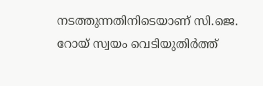നടത്തുന്നതിനിടെയാണ് സി.ജെ. റോയ് സ്വയം വെടിയുതിർത്ത്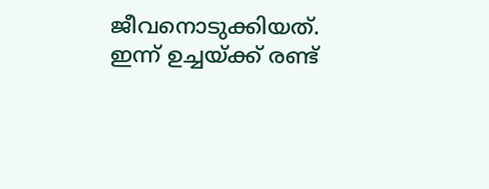ജീവനൊടുക്കിയത്. ഇന്ന് ഉച്ചയ്ക്ക് രണ്ട്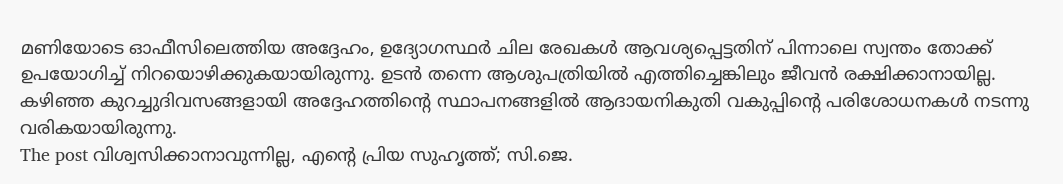മണിയോടെ ഓഫീസിലെത്തിയ അദ്ദേഹം, ഉദ്യോഗസ്ഥർ ചില രേഖകൾ ആവശ്യപ്പെട്ടതിന് പിന്നാലെ സ്വന്തം തോക്ക് ഉപയോഗിച്ച് നിറയൊഴിക്കുകയായിരുന്നു. ഉടൻ തന്നെ ആശുപത്രിയിൽ എത്തിച്ചെങ്കിലും ജീവൻ രക്ഷിക്കാനായില്ല. കഴിഞ്ഞ കുറച്ചുദിവസങ്ങളായി അദ്ദേഹത്തിന്റെ സ്ഥാപനങ്ങളിൽ ആദായനികുതി വകുപ്പിന്റെ പരിശോധനകൾ നടന്നു വരികയായിരുന്നു.
The post വിശ്വസിക്കാനാവുന്നില്ല, എന്റെ പ്രിയ സുഹൃത്ത്; സി.ജെ.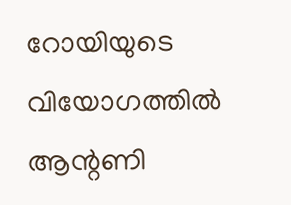റോയിയുടെ വിയോഗത്തിൽ ആന്റണി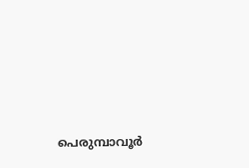പെരുമ്പാവൂർ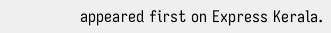appeared first on Express Kerala.